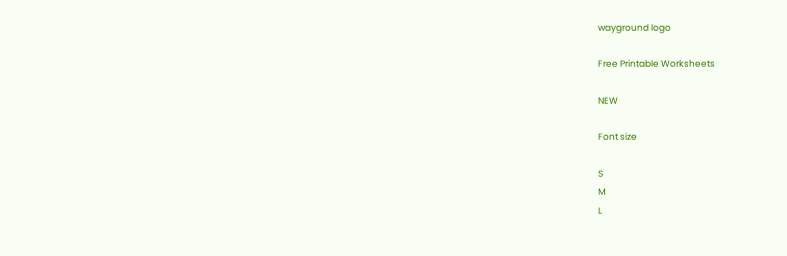wayground logo

Free Printable Worksheets

NEW

Font size

S
M
L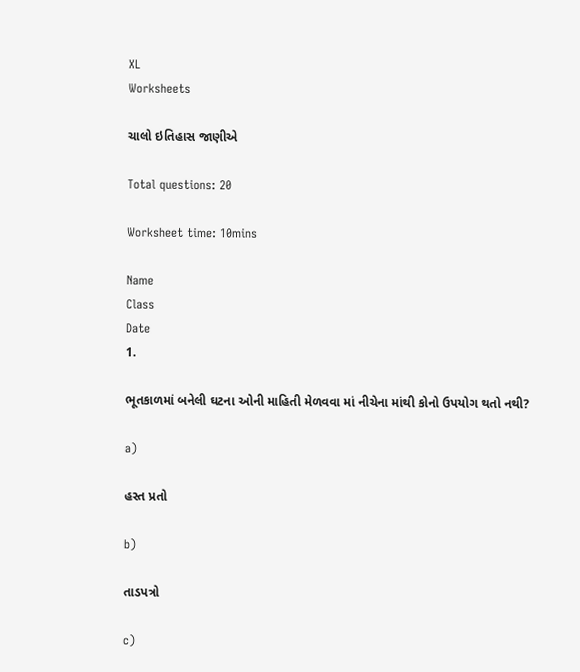XL
Worksheets

ચાલો ઇતિહાસ જાણીએ

Total questions: 20

Worksheet time: 10mins

Name
Class
Date
1.

ભૂતકાળમાં બનેલી ઘટના ઓની માહિતી મેળવવા માં નીચેના માંથી કોનો ઉપયોગ થતો નથી?

a)

હસ્ત પ્રતો

b)

તાડપત્રો

c)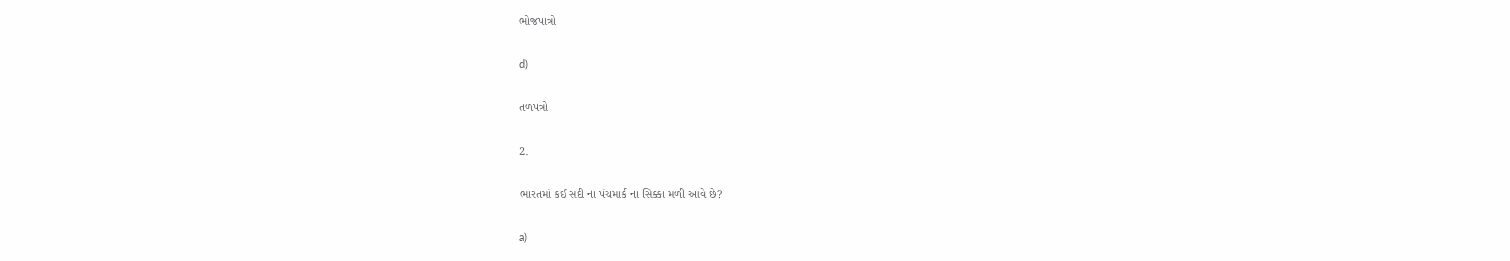ભોજપાત્રો

d)

તળપત્રો

2.

ભારતમાં કઈ સદી ના પંચમાર્ક ના સિક્કા મળી આવે છે?

a)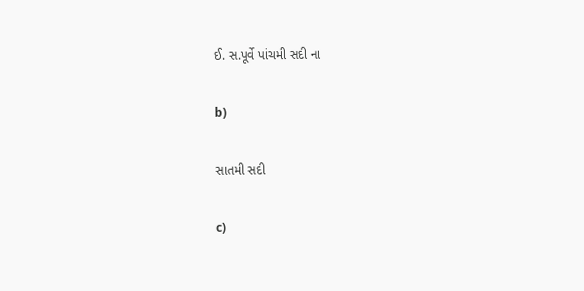ઈ. સ.પૂર્વે પાંચમી સદી ના

b)

સાતમી સદી

c)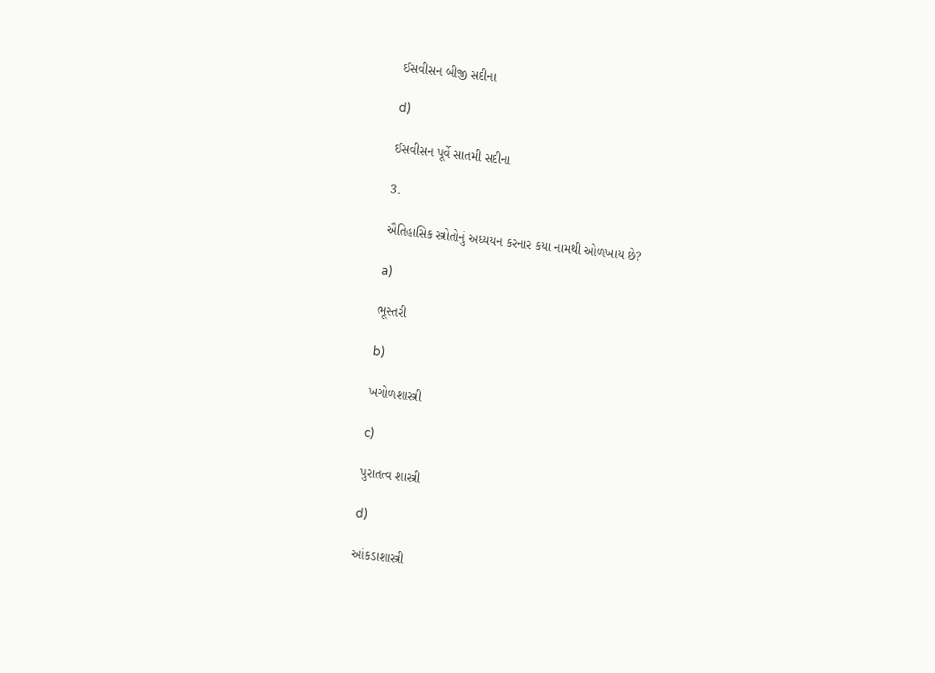ઈસવીસન બીજી સદીના

d)

ઈસવીસન પૂર્વે સાતમી સદીના

3.

ઐતિહાસિક સ્ત્રોતોનું અધ્યયન કરનાર કયા નામથી ઓળખાય છે?

a)

ભૂસ્તરી

b)

ખગોળશાસ્ત્રી

c)

પુરાતત્વ શાસ્ત્રી

d)

આંકડાશાસ્ત્રી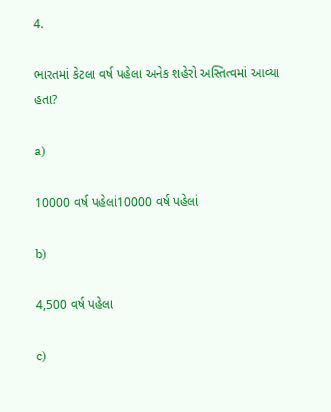4.

ભારતમાં કેટલા વર્ષ પહેલા અનેક શહેરો અસ્તિત્વમાં આવ્યા હતા?

a)

10000 વર્ષ પહેલાં10000 વર્ષ પહેલાં

b)

4,500 વર્ષ પહેલા

c)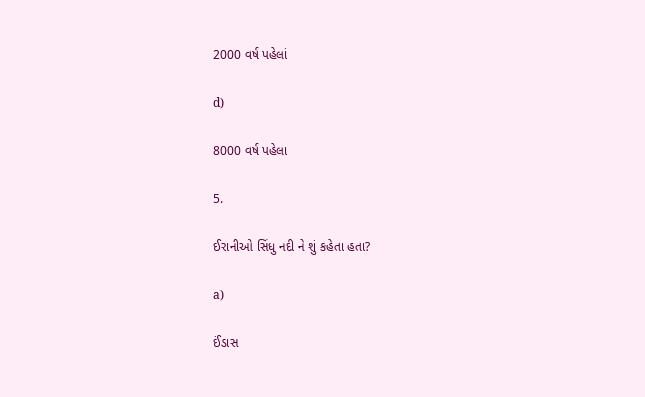2000 વર્ષ પહેલાં

d)

8000 વર્ષ પહેલા

5.

ઈરાનીઓ સિંધુ નદી ને શું કહેતા હતા?

a)

ઈંડાસ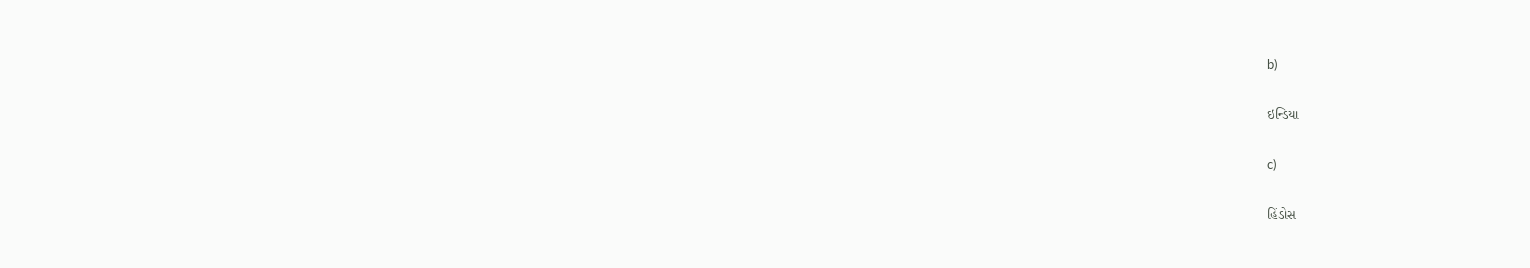b)

ઇન્ડિયા

c)

હિંડોસ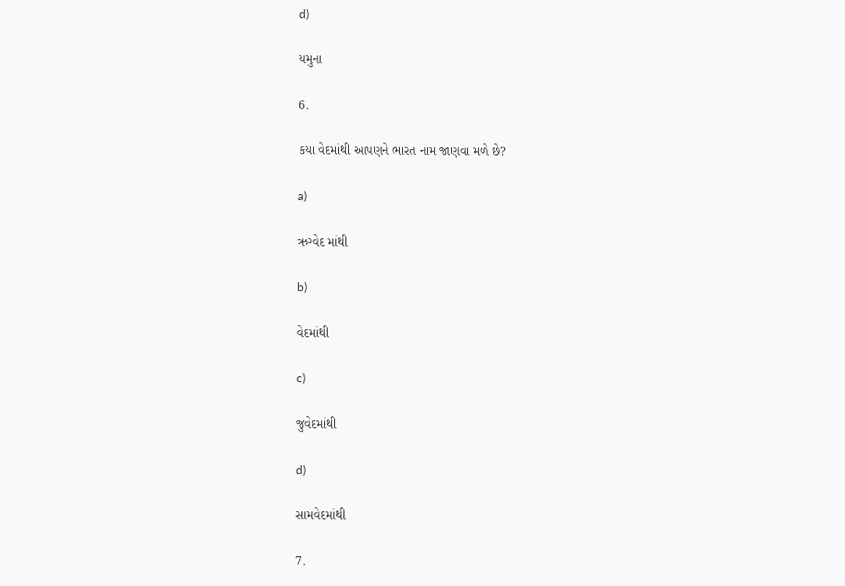d)

યમુના

6.

કયા વેદમાંથી આપણને ભારત નામ જાણવા મળે છે?

a)

ઋગ્વેદ માંથી

b)

વેદમાંથી

c)

જુવેદમાંથી

d)

સામવેદમાંથી

7.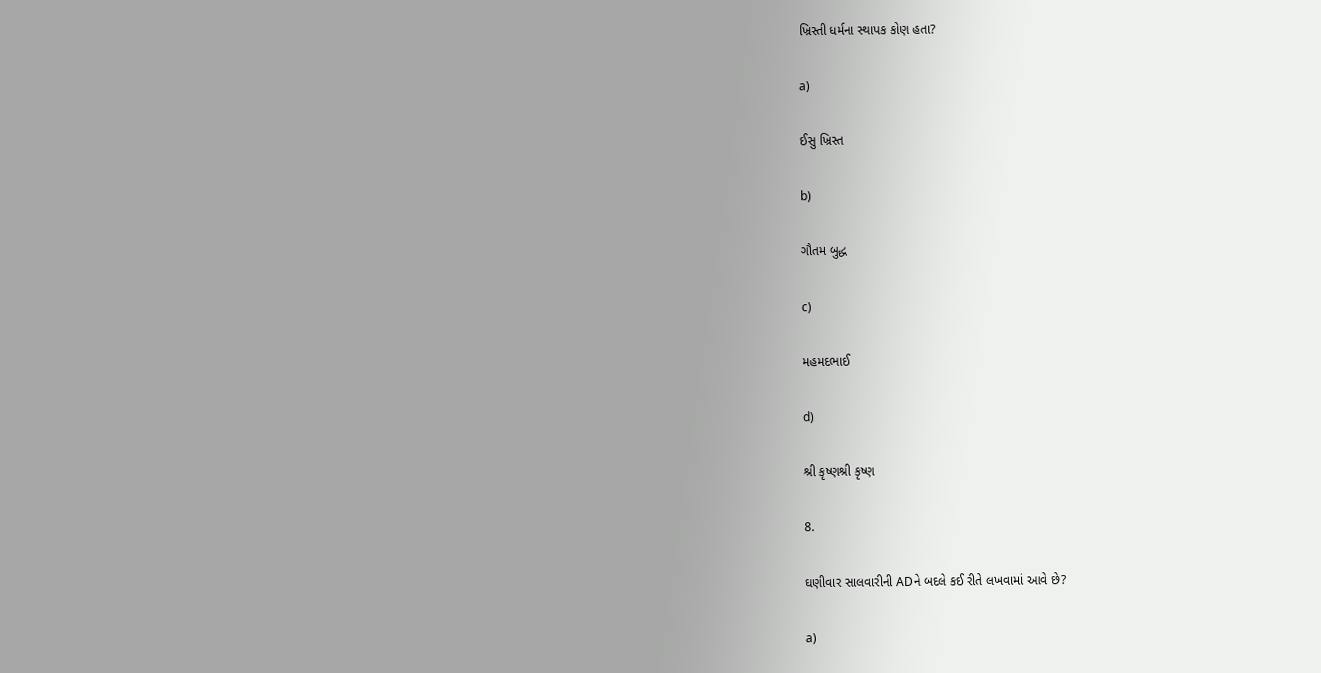ખ્રિસ્તી ધર્મના સ્થાપક કોણ હતા?

a)

ઈસુ ખ્રિસ્ત

b)

ગૌતમ બુદ્ધ

c)

મહમદભાઈ

d)

શ્રી કૃષ્ણશ્રી કૃષ્ણ

8.

ઘણીવાર સાલવારીની ADને બદલે કઈ રીતે લખવામાં આવે છે?

a)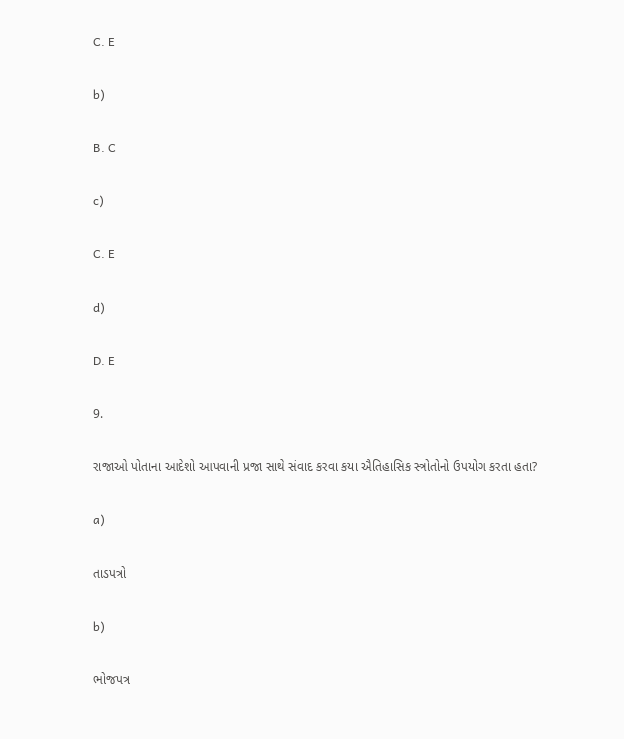C. E

b)

B. C

c)

C. E

d)

D. E

9.

રાજાઓ પોતાના આદેશો આપવાની પ્રજા સાથે સંવાદ કરવા કયા ઐતિહાસિક સ્ત્રોતોનો ઉપયોગ કરતા હતા?

a)

તાડપત્રો

b)

ભોજપત્ર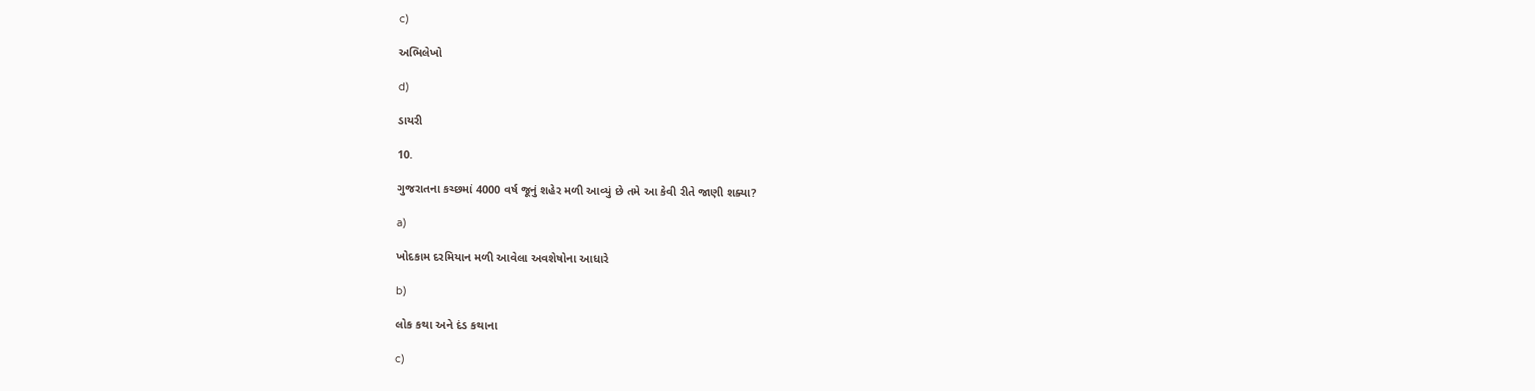c)

અભિલેખો

d)

ડાયરી

10.

ગુજરાતના કચ્છમાં 4000 વર્ષ જૂનું શહેર મળી આવ્યું છે તમે આ કેવી રીતે જાણી શક્યા?

a)

ખોદકામ દરમિયાન મળી આવેલા અવશેષોના આધારે

b)

લોક કથા અને દંડ કથાના

c)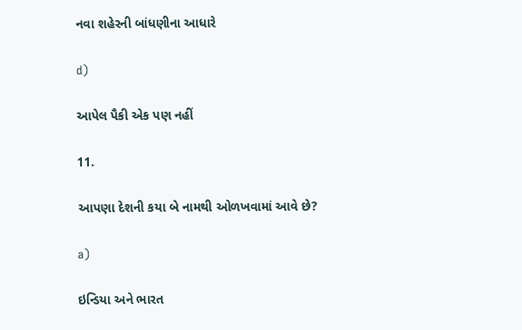નવા શહેરની બાંધણીના આધારે

d)

આપેલ પૈકી એક પણ નહીં

11.

આપણા દેશની કયા બે નામથી ઓળખવામાં આવે છે?

a)

ઇન્ડિયા અને ભારત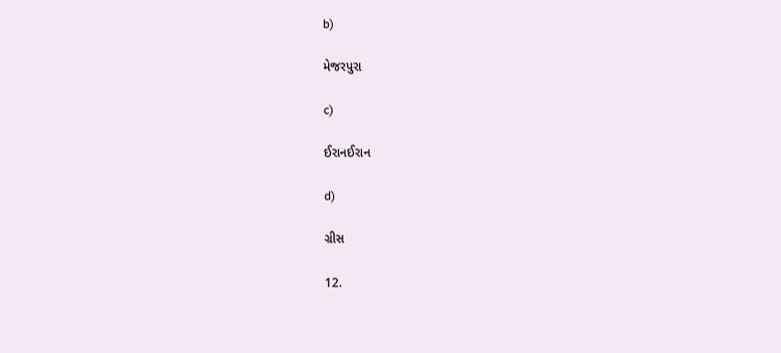b)

મેજરપુરા

c)

ઈરાનઈરાન

d)

ગ્રીસ

12.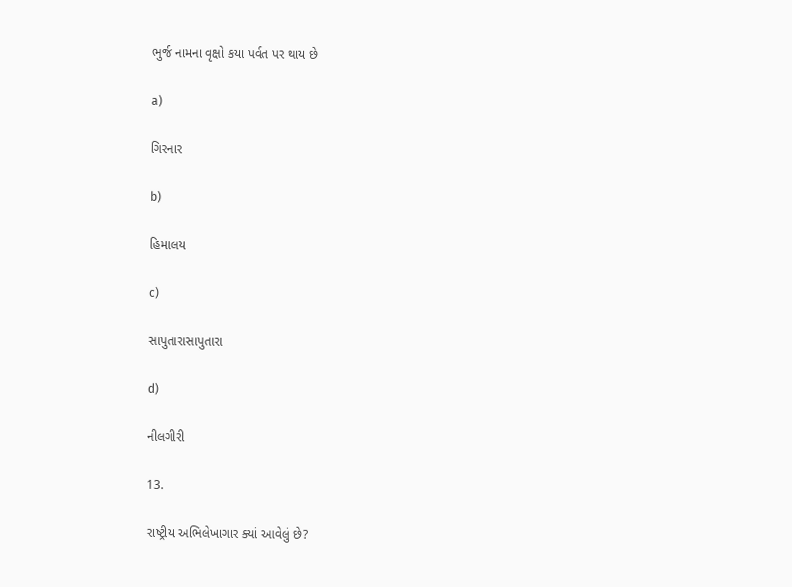ભુર્જ નામના વૃક્ષો કયા પર્વત પર થાય છે

a)

ગિરનાર

b)

હિમાલય

c)

સાપુતારાસાપુતારા

d)

નીલગીરી

13.

રાષ્ટ્રીય અભિલેખાગાર ક્યાં આવેલું છે?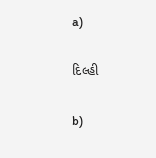a)

દિલ્હી

b)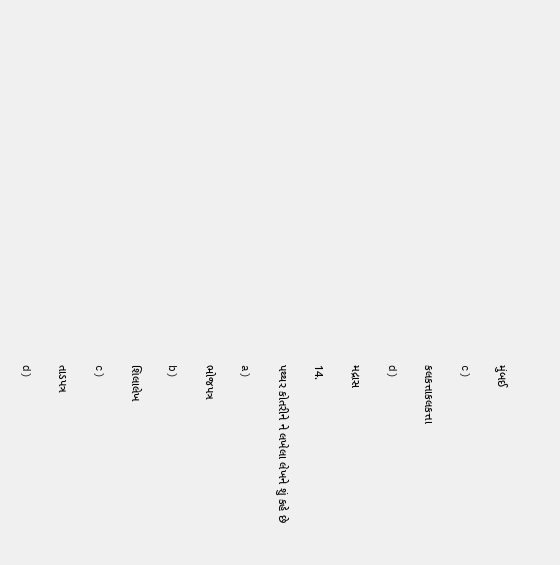મુંબઈ

c)

કલકત્તાકલકત્તા

d)

મદ્રાસ

14.

પથ્થર કોતરીને ને લખેલા લેખને શું કહે છે

a)

ભોજપત્ર

b)

શિલાલેખ

c)

તાડપત્ર

d)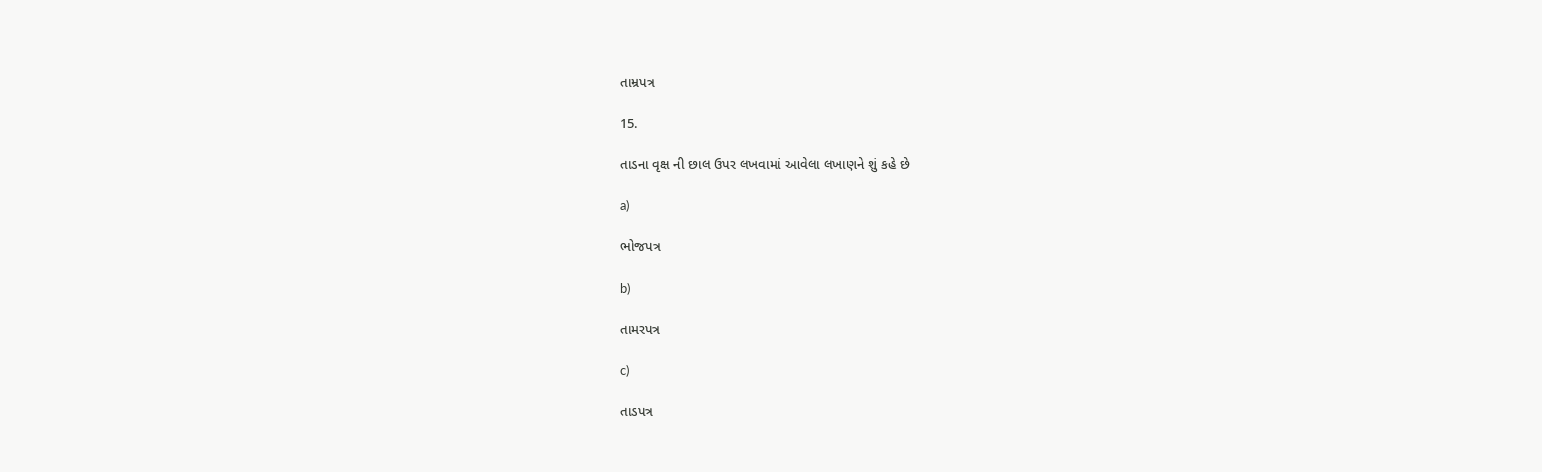તામ્રપત્ર

15.

તાડના વૃક્ષ ની છાલ ઉપર લખવામાં આવેલા લખાણને શું કહે છે

a)

ભોજપત્ર

b)

તામરપત્ર

c)

તાડપત્ર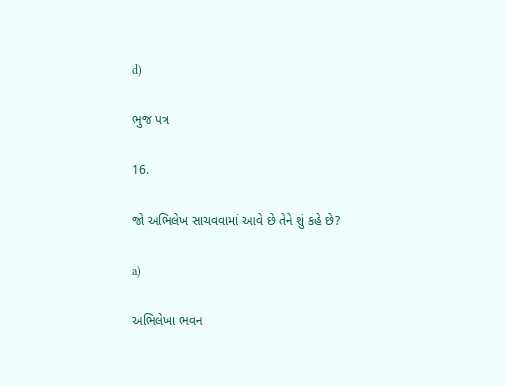d)

ભુજ પત્ર

16.

જો અભિલેખ સાચવવામાં આવે છે તેને શું કહે છે?

a)

અભિલેખા ભવન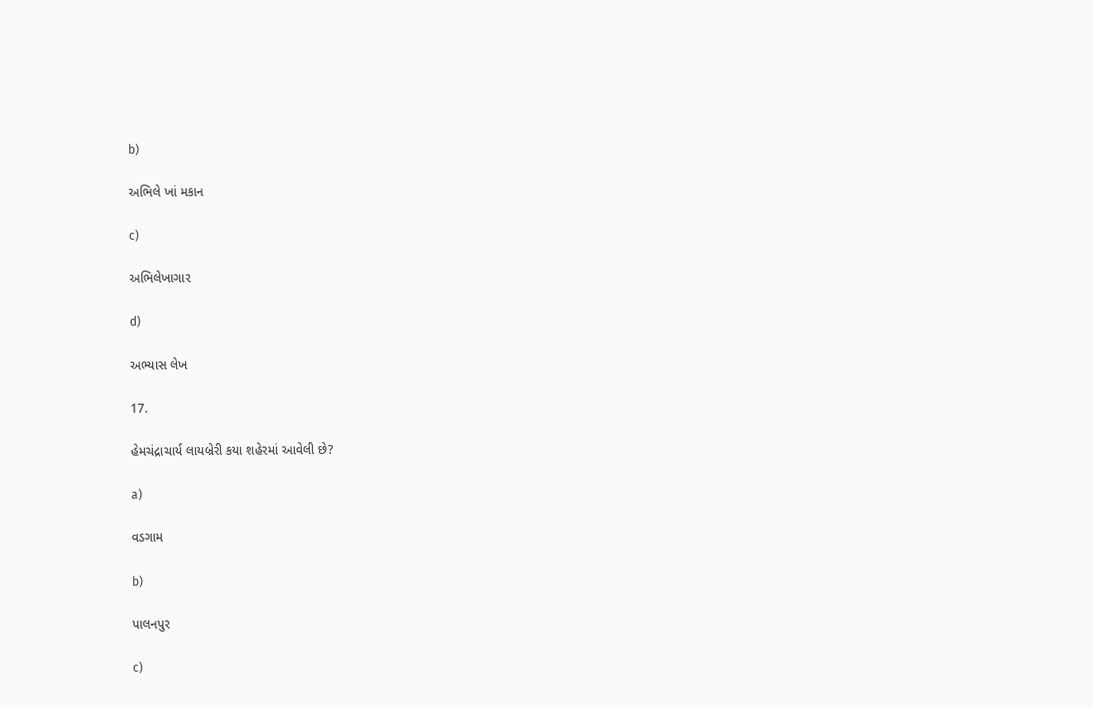b)

અભિલે ખાં મકાન

c)

અભિલેખાગાર

d)

અભ્યાસ લેખ

17.

હેમચંદ્રાચાર્ય લાયબ્રેરી કયા શહેરમાં આવેલી છે?

a)

વડગામ

b)

પાલનપુર

c)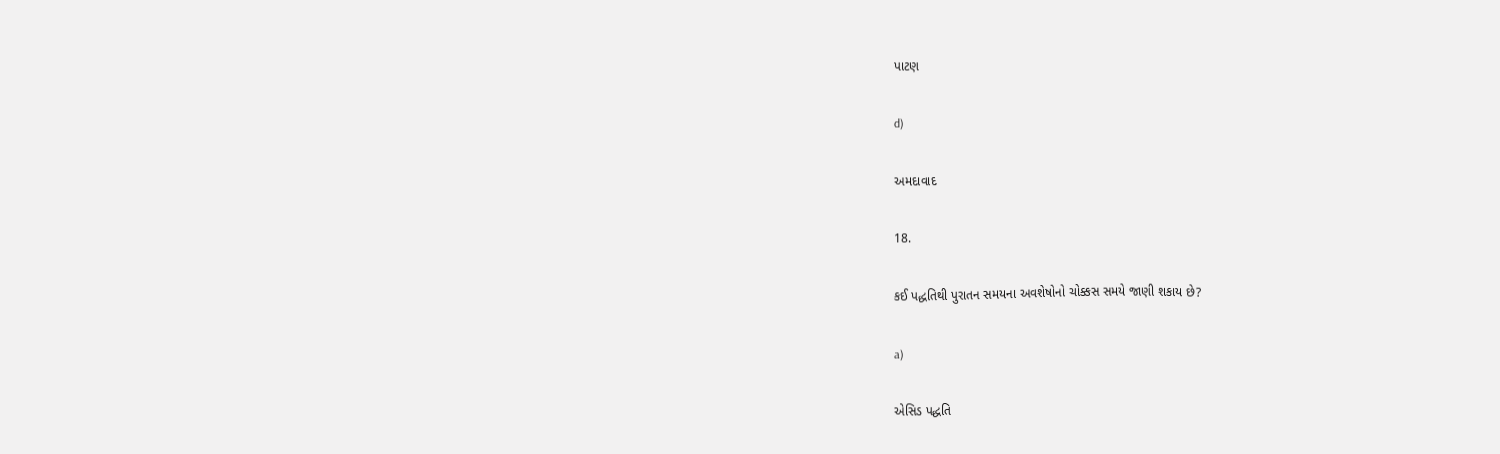પાટણ

d)

અમદાવાદ

18.

કઈ પદ્ધતિથી પુરાતન સમયના અવશેષોનો ચોક્કસ સમયે જાણી શકાય છે?

a)

એસિડ પદ્ધતિ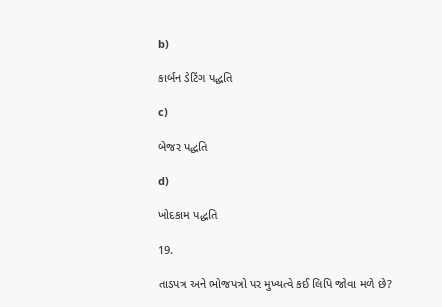b)

કાર્બન ડેટિંગ પદ્ધતિ

c)

બેજર પદ્ધતિ

d)

ખોદકામ પદ્ધતિ

19.

તાડપત્ર અને ભોજપત્રો પર મુખ્યત્વે કઈ લિપિ જોવા મળે છે?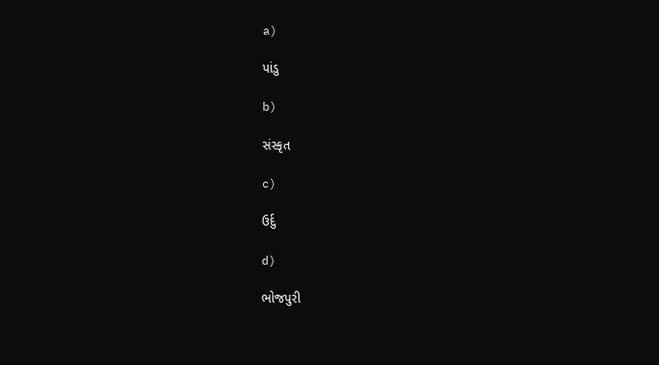a)

પાંડુ

b)

સંસ્કૃત

c)

ઉર્દુ

d)

ભોજપુરી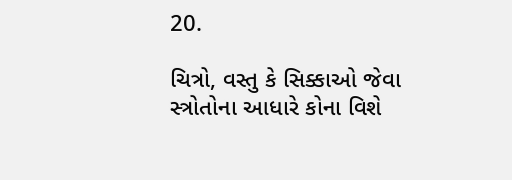20.

ચિત્રો, વસ્તુ કે સિક્કાઓ જેવા સ્ત્રોતોના આધારે કોના વિશે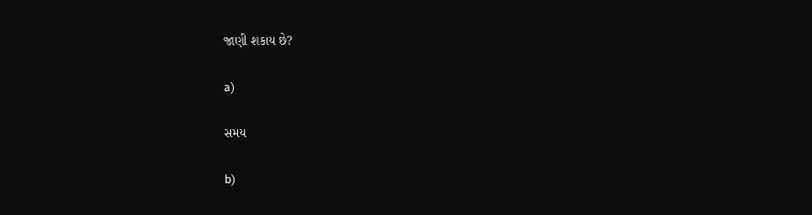જાણી શકાય છે?

a)

સમય

b)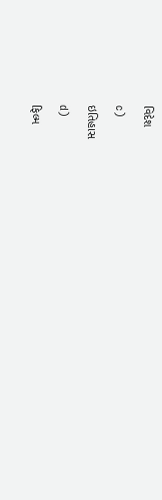વિદેશ

c)

ઇતિહાસ

d)

ફિલ્મ